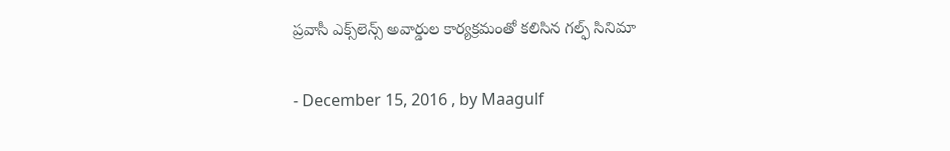ప్రవాసీ ఎక్స్‌లెన్స్ అవార్డుల కార్యక్రమంతో కలిసిన గల్ఫ్ సినిమా

- December 15, 2016 , by Maagulf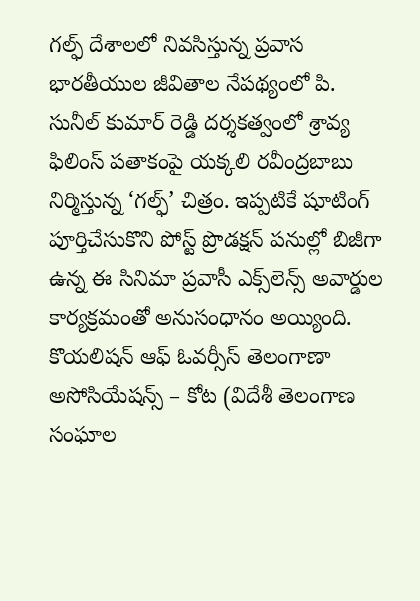గల్ఫ్ దేశాలలో నివసిస్తున్న ప్రవాస భారతీయుల జీవితాల నేపథ్యంలో పి. సునీల్ కుమార్ రెడ్డి దర్శకత్వంలో శ్రావ్య ఫిలింస్ పతాకంపై యక్కలి రవీంద్రబాబు నిర్మిస్తున్న ‘గల్ఫ్’ చిత్రం. ఇప్పటికే షూటింగ్ పూర్తిచేసుకొని పోస్ట్ ప్రొడక్షన్ పనుల్లో బిజీగా ఉన్న ఈ సినిమా ప్రవాసీ ఎక్స్‌లెన్స్ అవార్డుల కార్యక్రమంతో అనుసంధానం అయ్యింది. కొయలిషన్ ఆఫ్ ఓవర్సీస్ తెలంగాణా అసోసియేషన్స్ – కోట (విదేశీ తెలంగాణ సంఘాల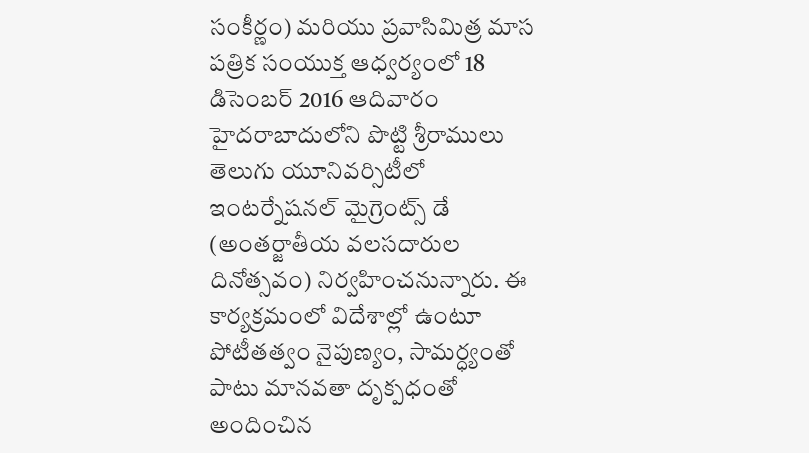సంకీర్ణం) మరియు ప్రవాసిమిత్ర మాస పత్రిక సంయుక్త ఆధ్వర్యంలో 18 డిసెంబర్ 2016 ఆదివారం హైదరాబాదులోని పొట్టి శ్రీరాములు తెలుగు యూనివర్సిటీలో ఇంటర్నేషనల్ మైగ్రెంట్స్ డే (అంతర్జాతీయ వలసదారుల దినోత్సవం) నిర్వహించనున్నారు. ఈ కార్యక్రమంలో విదేశాల్లో ఉంటూ  పోటీతత్వం నైపుణ్యం, సామర్ధ్యంతో పాటు మానవతా దృక్పధంతో అందించిన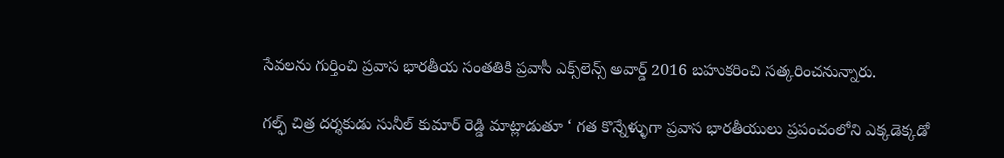సేవలను గుర్తించి ప్రవాస భారతీయ సంతతికి ప్రవాసీ ఎక్స్‌లెన్స్ అవార్డ్ 2016 బహుకరించి సత్కరించనున్నారు.

గల్ఫ్ చిత్ర దర్శకుడు సునీల్ కుమార్ రెడ్డి మాట్లాడుతూ ‘ గత కొన్నేళ్ళుగా ప్రవాస భారతీయులు ప్రపంచంలోని ఎక్కడెక్కడో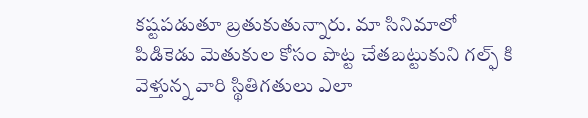కష్టపడుతూ బ్రతుకుతున్నారు. మా సినిమాలో పిడికెడు మెతుకుల కోసం పొట్ట‌ చేత‌బ‌ట్టుకుని గ‌ల్ఫ్ కి వెళ్తున్న వారి స్థితిగ‌తులు ఎలా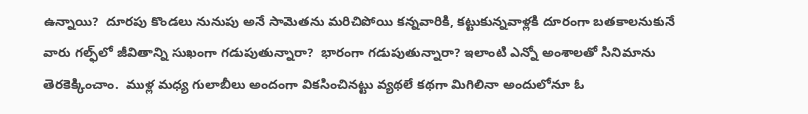ఉన్నాయి?  దూర‌పు కొండ‌లు నునుపు అనే సామెత‌ను మ‌రిచిపోయి క‌న్న‌వారికి, క‌ట్టుకున్న‌వాళ్ల‌కి దూరంగా బ‌త‌కాల‌నుకునే వారు గ‌ల్ఫ్‌లో జీవితాన్ని సుఖంగా గడుపుతున్నారా?  భారంగా గ‌డుపుతున్నారా? ఇలాంటి ఎన్నో అంశాల‌తో సినిమాను తెరకెక్కించాం.  ముళ్ల మ‌ధ్య గులాబీలు అందంగా విక‌సించిన‌ట్టు వ్య‌థ‌లే క‌థ‌గా మిగిలినా అందులోనూ ఓ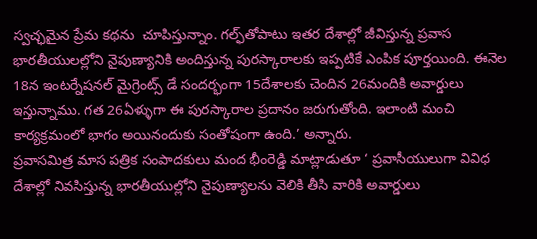స్వ‌చ్ఛ‌మైన ప్రేమ క‌థను  చూపిస్తున్నాం. గల్ఫ్‌తోపాటు ఇతర దేశాల్లో జీవిస్తున్న ప్రవాస భారతీయులల్లోని నైపుణ్యానికి అందిస్తున్న పురస్కారాలకు ఇప్పటికే ఎంపిక పూర్తయింది. ఈనెల 18న ఇంటర్నేషనల్ మైగ్రెంట్స్ డే సందర్భంగా 15దేశాలకు చెందిన 26మందికి అవార్డులు ఇస్తున్నాము. గత 26ఏళ్ళుగా ఈ పురస్కారాల ప్రదానం జరుగుతోంది. ఇలాంటి మంచి కార్యక్రమంలో భాగం అయినందుకు సంతోషంగా ఉంది.’ అన్నారు.
ప్రవాసమిత్ర మాస పత్రిక సంపాదకులు మంద భీంరెడ్డి మాట్లాడుతూ ‘ ప్రవాసీయులుగా వివిధ దేశాల్లో నివసిస్తున్న భారతీయుల్లోని నైపుణ్యాలను వెలికి తీసి వారికి అవార్డులు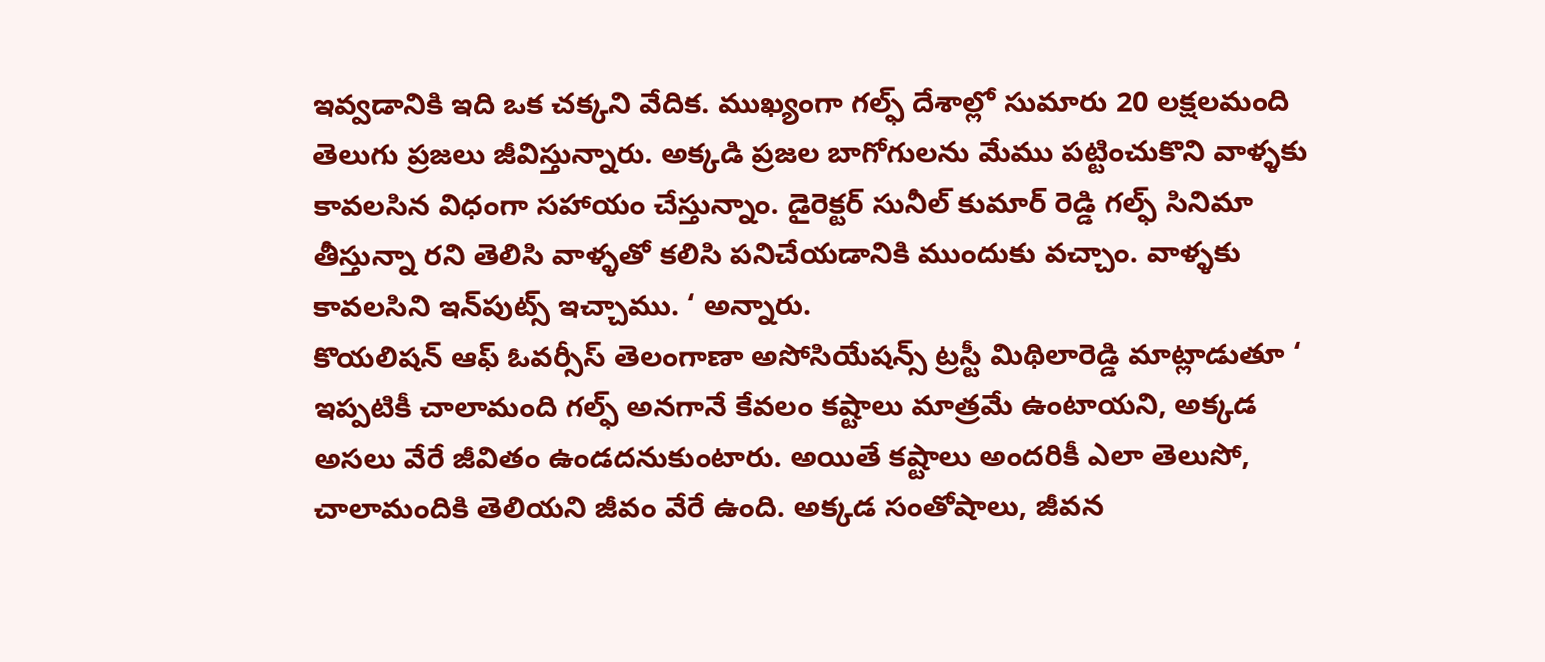ఇవ్వడానికి ఇది ఒక చక్కని వేదిక. ముఖ్యంగా గల్ఫ్ దేశాల్లో సుమారు 20 లక్షలమంది తెలుగు ప్రజలు జీవిస్తున్నారు. అక్కడి ప్రజల బాగోగులను మేము పట్టించుకొని వాళ్ళకు కావలసిన విధంగా సహాయం చేస్తున్నాం. డైరెక్టర్ సునీల్ కుమార్ రెడ్డి గల్ఫ్ సినిమా తీస్తున్నా రని తెలిసి వాళ్ళతో కలిసి పనిచేయడానికి ముందుకు వచ్చాం. వాళ్ళకు కావలసిని ఇన్‌పుట్స్ ఇచ్చాము. ‘ అన్నారు.
కొయలిషన్ ఆఫ్ ఓవర్సీస్ తెలంగాణా అసోసియేషన్స్ ట్రస్టీ మిథిలారెడ్డి మాట్లాడుతూ ‘ ఇప్పటికీ చాలామంది గల్ఫ్ అనగానే కేవలం కష్టాలు మాత్రమే ఉంటాయని, అక్కడ అసలు వేరే జీవితం ఉండదనుకుంటారు. అయితే కష్టాలు అందరికీ ఎలా తెలుసో, చాలామందికి తెలియని జీవం వేరే ఉంది. అక్కడ సంతోషాలు, జీవన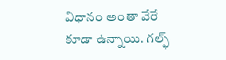విధానం అంతా వేరే కూడా ఉన్నాయి. గల్ఫ్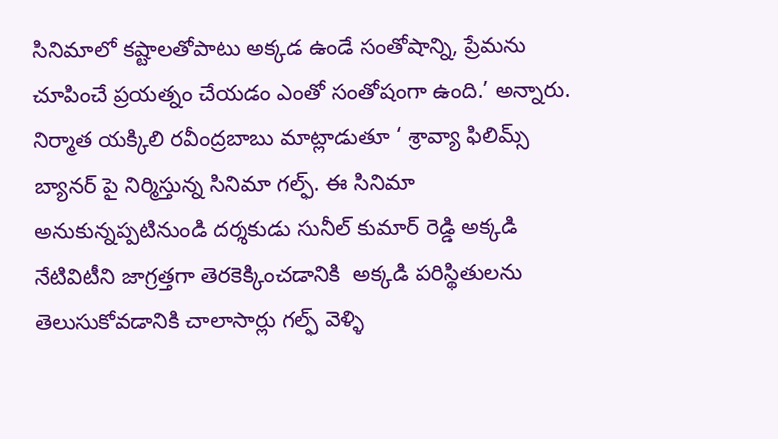సినిమాలో కష్టాలతోపాటు అక్కడ ఉండే సంతోషాన్ని, ప్రేమను చూపించే ప్రయత్నం చేయడం ఎంతో సంతోషంగా ఉంది.’ అన్నారు.
నిర్మాత యక్కిలి రవీంద్రబాబు మాట్లాడుతూ ‘ శ్రావ్యా ఫిలిమ్స్ బ్యానర్ పై నిర్మిస్తున్న సినిమా గల్ఫ్. ఈ సినిమా అనుకున్నప్పటినుండి దర్శకుడు సునీల్ కుమార్ రెడ్డి అక్కడి నేటివిటీని జాగ్రత్తగా తెరకెక్కించడానికి  అక్కడి పరిస్థితులను తెలుసుకోవడానికి చాలాసార్లు గల్ఫ్ వెళ్ళి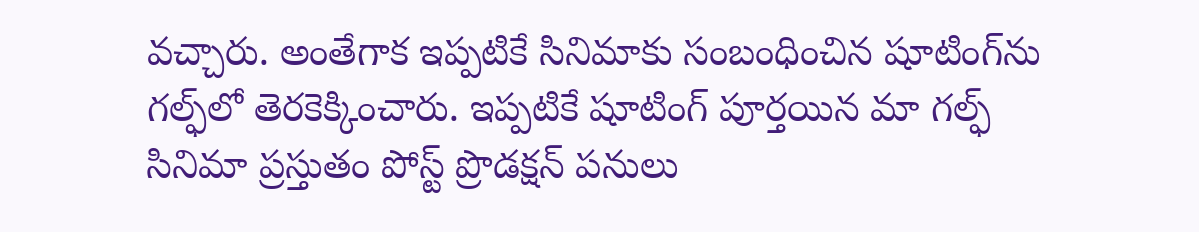వచ్చారు. అంతేగాక ఇప్పటికే సినిమాకు సంబంధించిన షూటింగ్‌ను గల్ఫ్‌లో తెరకెక్కించారు. ఇప్పటికే షూటింగ్ పూర్తయిన మా గల్ఫ్ సినిమా ప్రస్తుతం పోస్ట్ ప్రొడక్షన్ పనులు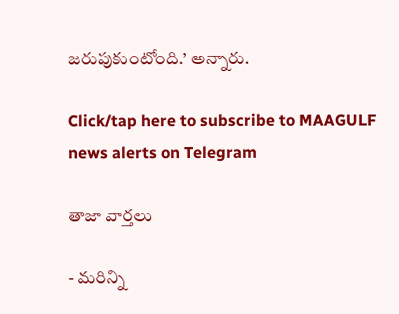జరుపుకుంటోంది.’ అన్నారు.

Click/tap here to subscribe to MAAGULF news alerts on Telegram

తాజా వార్తలు

- మరిన్ని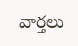వార్తలు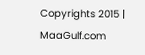Copyrights 2015 | MaaGulf.com